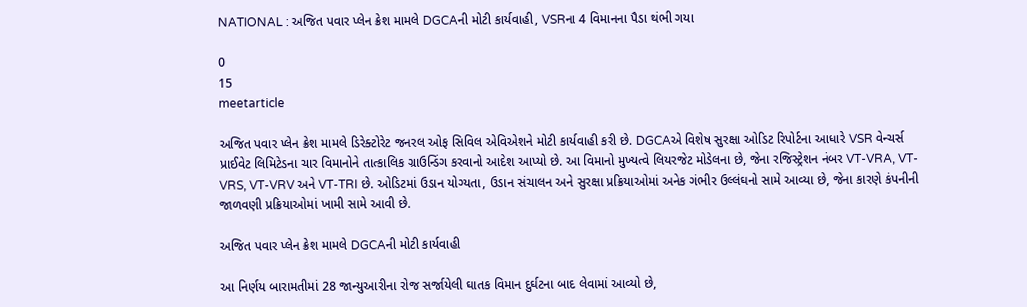NATIONAL : અજિત પવાર પ્લેન ક્રેશ મામલે DGCAની મોટી કાર્યવાહી, VSRના 4 વિમાનના પૈડા થંભી ગયા

0
15
meetarticle

અજિત પવાર પ્લેન ક્રેશ મામલે ડિરેક્ટોરેટ જનરલ ઓફ સિવિલ એવિએશને મોટી કાર્યવાહી કરી છે. DGCAએ વિશેષ સુરક્ષા ઓડિટ રિપોર્ટના આધારે VSR વેન્ચર્સ પ્રાઈવેટ લિમિટેડના ચાર વિમાનોને તાત્કાલિક ગ્રાઉન્ડિંગ કરવાનો આદેશ આપ્યો છે. આ વિમાનો મુખ્યત્વે લિયરજેટ મોડેલના છે, જેના રજિસ્ટ્રેશન નંબર VT-VRA, VT-VRS, VT-VRV અને VT-TRI છે. ઓડિટમાં ઉડાન યોગ્યતા, ઉડાન સંચાલન અને સુરક્ષા પ્રક્રિયાઓમાં અનેક ગંભીર ઉલ્લંઘનો સામે આવ્યા છે, જેના કારણે કંપનીની જાળવણી પ્રક્રિયાઓમાં ખામી સામે આવી છે.

અજિત પવાર પ્લેન ક્રેશ મામલે DGCAની મોટી કાર્યવાહી

આ નિર્ણય બારામતીમાં 28 જાન્યુઆરીના રોજ સર્જાયેલી ઘાતક વિમાન દુર્ઘટના બાદ લેવામાં આવ્યો છે,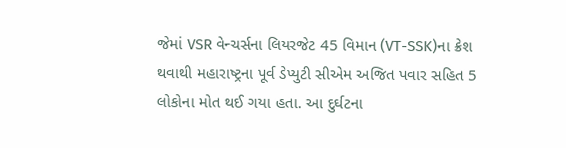જેમાં VSR વેન્ચર્સના લિયરજેટ 45 વિમાન (VT-SSK)ના ક્રેશ થવાથી મહારાષ્ટ્રના પૂર્વ ડેપ્યુટી સીએમ અજિત પવાર સહિત 5 લોકોના મોત થઈ ગયા હતા. આ દુર્ઘટના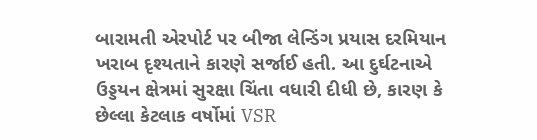બારામતી એરપોર્ટ પર બીજા લેન્ડિંગ પ્રયાસ દરમિયાન ખરાબ દૃશ્યતાને કારણે સર્જાઈ હતી. આ દુર્ઘટનાએ ઉડ્ડયન ક્ષેત્રમાં સુરક્ષા ચિંતા વધારી દીધી છે, કારણ કે છેલ્લા કેટલાક વર્ષોમાં VSR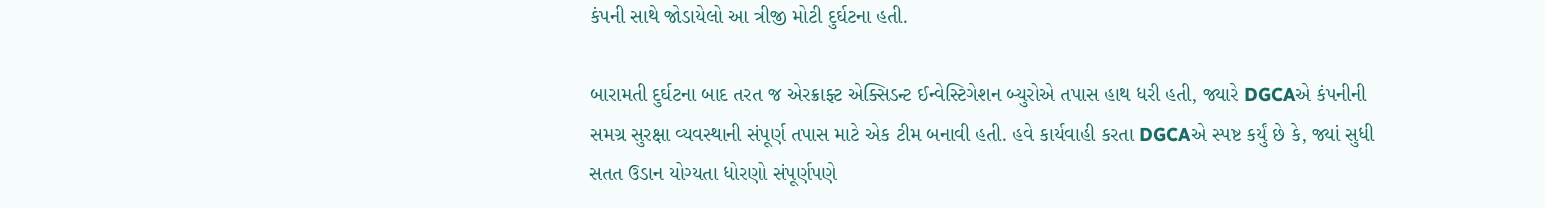કંપની સાથે જોડાયેલો આ ત્રીજી મોટી દુર્ઘટના હતી.

બારામતી દુર્ઘટના બાદ તરત જ એરક્રાફ્ટ એક્સિડન્ટ ઈન્વેસ્ટિગેશન બ્યુરોએ તપાસ હાથ ધરી હતી, જ્યારે DGCAએ કંપનીની સમગ્ર સુરક્ષા વ્યવસ્થાની સંપૂર્ણ તપાસ માટે એક ટીમ બનાવી હતી. હવે કાર્યવાહી કરતા DGCAએ સ્પષ્ટ કર્યું છે કે, જ્યાં સુધી સતત ઉડાન યોગ્યતા ધોરણો સંપૂર્ણપણે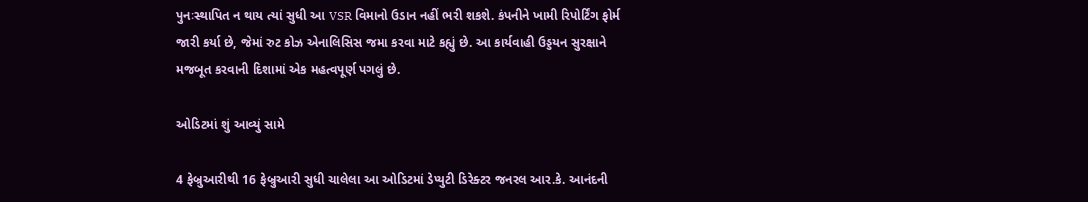પુનઃસ્થાપિત ન થાય ત્યાં સુધી આ VSR વિમાનો ઉડાન નહીં ભરી શકશે. કંપનીને ખામી રિપોર્ટિંગ ફોર્મ જારી કર્યા છે, જેમાં રુટ કોઝ એનાલિસિસ જમા કરવા માટે કહ્યું છે. આ કાર્યવાહી ઉડ્ડયન સુરક્ષાને મજબૂત કરવાની દિશામાં એક મહત્વપૂર્ણ પગલું છે.

ઓડિટમાં શું આવ્યું સામે

4 ફેબ્રુઆરીથી 16 ફેબ્રુઆરી સુધી ચાલેલા આ ઓડિટમાં ડેપ્યુટી ડિરેક્ટર જનરલ આર.કે. આનંદની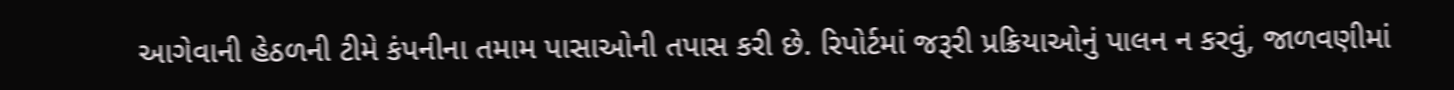આગેવાની હેઠળની ટીમે કંપનીના તમામ પાસાઓની તપાસ કરી છે. રિપોર્ટમાં જરૂરી પ્રક્રિયાઓનું પાલન ન કરવું, જાળવણીમાં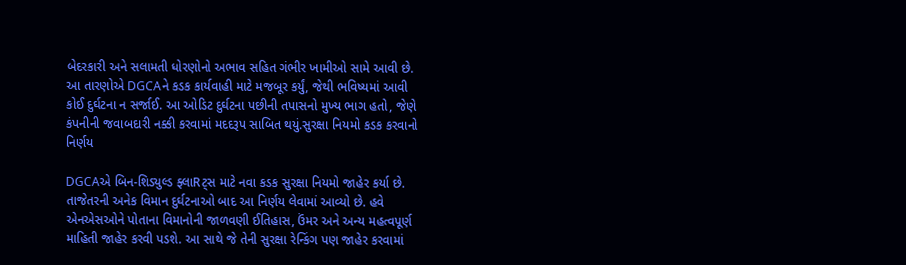બેદરકારી અને સલામતી ધોરણોનો અભાવ સહિત ગંભીર ખામીઓ સામે આવી છે. આ તારણોએ DGCAને કડક કાર્યવાહી માટે મજબૂર કર્યું, જેથી ભવિષ્યમાં આવી કોઈ દુર્ઘટના ન સર્જાઈ. આ ઓડિટ દુર્ઘટના પછીની તપાસનો મુખ્ય ભાગ હતો, જેણે કંપનીની જવાબદારી નક્કી કરવામાં મદદરૂપ સાબિત થયું.સુરક્ષા નિયમો કડક કરવાનો નિર્ણય

DGCAએ બિન-શિડ્યુલ્ડ ફ્લાRટ્સ માટે નવા કડક સુરક્ષા નિયમો જાહેર કર્યા છે. તાજેતરની અનેક વિમાન દુર્ઘટનાઓ બાદ આ નિર્ણય લેવામાં આવ્યો છે. હવે એનએસઓને પોતાના વિમાનોની જાળવણી ઈતિહાસ, ઉંમર અને અન્ય મહત્વપૂર્ણ માહિતી જાહેર કરવી પડશે. આ સાથે જે તેની સુરક્ષા રેન્કિંગ પણ જાહેર કરવામાં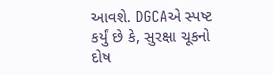આવશે. DGCAએ સ્પષ્ટ કર્યું છે કે, સુરક્ષા ચૂકનો દોષ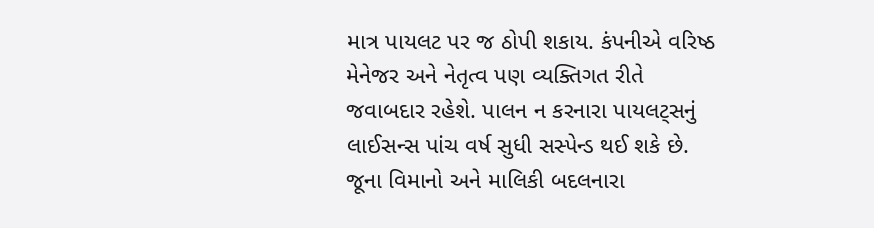માત્ર પાયલટ પર જ ઠોપી શકાય. કંપનીએ વરિષ્ઠ મેનેજર અને નેતૃત્વ પણ વ્યક્તિગત રીતે જવાબદાર રહેશે. પાલન ન કરનારા પાયલટ્સનું લાઈસન્સ પાંચ વર્ષ સુધી સસ્પેન્ડ થઈ શકે છે. જૂના વિમાનો અને માલિકી બદલનારા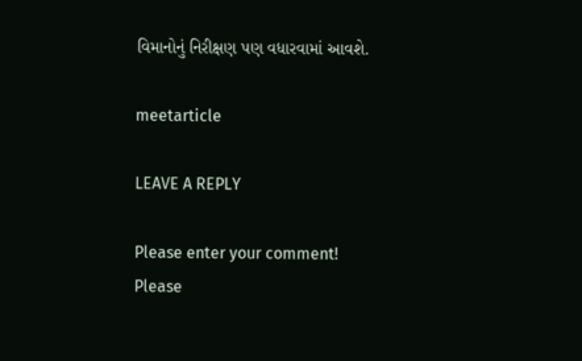વિમાનોનું નિરીક્ષણ પણ વધારવામાં આવશે.

meetarticle

LEAVE A REPLY

Please enter your comment!
Please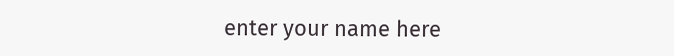enter your name here